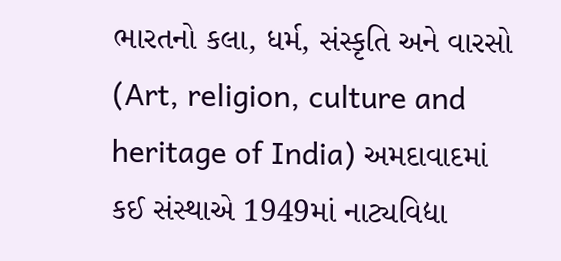ભારતનો કલા, ધર્મ, સંસ્કૃતિ અને વારસો (Art, religion, culture and heritage of India) અમદાવાદમાં કઈ સંસ્થાએ 1949માં નાટ્યવિદ્યા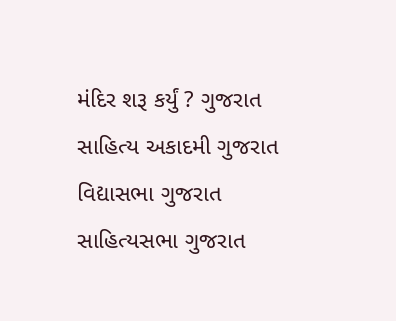મંદિર શરૂ કર્યું ? ગુજરાત સાહિત્ય અકાદમી ગુજરાત વિદ્યાસભા ગુજરાત સાહિત્યસભા ગુજરાત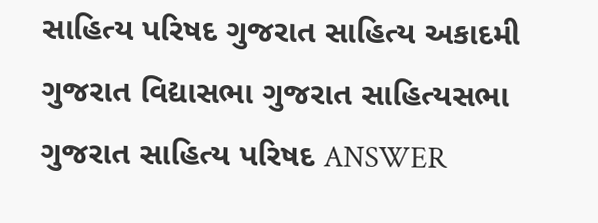સાહિત્ય પરિષદ ગુજરાત સાહિત્ય અકાદમી ગુજરાત વિદ્યાસભા ગુજરાત સાહિત્યસભા ગુજરાત સાહિત્ય પરિષદ ANSWER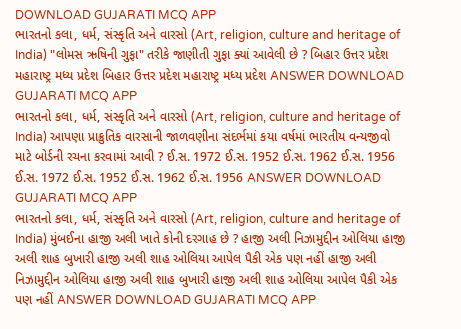DOWNLOAD GUJARATI MCQ APP
ભારતનો કલા, ધર્મ, સંસ્કૃતિ અને વારસો (Art, religion, culture and heritage of India) "લોમસ ઋષિની ગુફા" તરીકે જાણીતી ગુફા ક્યાં આવેલી છે ? બિહાર ઉત્તર પ્રદેશ મહારાષ્ટ્ર મધ્ય પ્રદેશ બિહાર ઉત્તર પ્રદેશ મહારાષ્ટ્ર મધ્ય પ્રદેશ ANSWER DOWNLOAD GUJARATI MCQ APP
ભારતનો કલા, ધર્મ, સંસ્કૃતિ અને વારસો (Art, religion, culture and heritage of India) આપણા પ્રાક્રુતિક વારસાની જાળવણીના સંદર્ભમાં કયા વર્ષમાં ભારતીય વન્યજીવો માટે બોર્ડની રચના કરવામાં આવી ? ઈ.સ. 1972 ઈ.સ. 1952 ઈ.સ. 1962 ઈ.સ. 1956 ઈ.સ. 1972 ઈ.સ. 1952 ઈ.સ. 1962 ઈ.સ. 1956 ANSWER DOWNLOAD GUJARATI MCQ APP
ભારતનો કલા, ધર્મ, સંસ્કૃતિ અને વારસો (Art, religion, culture and heritage of India) મુંબઈના હાજી અલી ખાતે કોની દરગાહ છે ? હાજી અલી નિઝામુદ્દીન ઓલિયા હાજી અલી શાહ બુખારી હાજી અલી શાહ ઓલિયા આપેલ પૈકી એક પણ નહીં હાજી અલી નિઝામુદ્દીન ઓલિયા હાજી અલી શાહ બુખારી હાજી અલી શાહ ઓલિયા આપેલ પૈકી એક પણ નહીં ANSWER DOWNLOAD GUJARATI MCQ APP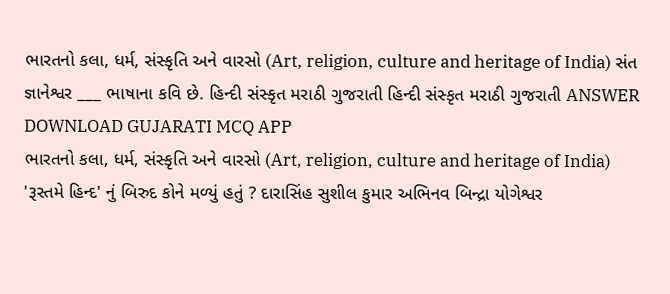ભારતનો કલા, ધર્મ, સંસ્કૃતિ અને વારસો (Art, religion, culture and heritage of India) સંત જ્ઞાનેશ્વર ___ ભાષાના કવિ છે. હિન્દી સંસ્કૃત મરાઠી ગુજરાતી હિન્દી સંસ્કૃત મરાઠી ગુજરાતી ANSWER DOWNLOAD GUJARATI MCQ APP
ભારતનો કલા, ધર્મ, સંસ્કૃતિ અને વારસો (Art, religion, culture and heritage of India) 'રૂસ્તમે હિન્દ' નું બિરુદ કોને મળ્યું હતું ? દારાસિંહ સુશીલ કુમાર અભિનવ બિન્દ્રા યોગેશ્વર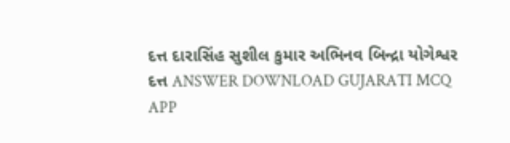દત્ત દારાસિંહ સુશીલ કુમાર અભિનવ બિન્દ્રા યોગેશ્વર દત્ત ANSWER DOWNLOAD GUJARATI MCQ APP